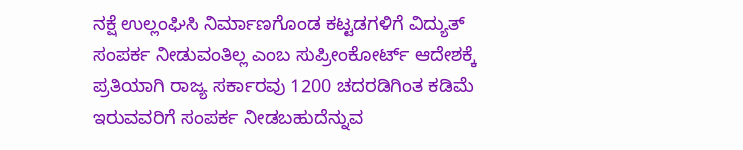ನಕ್ಷೆ ಉಲ್ಲಂಘಿಸಿ ನಿರ್ಮಾಣಗೊಂಡ ಕಟ್ಟಡಗಳಿಗೆ ವಿದ್ಯುತ್ ಸಂಪರ್ಕ ನೀಡುವಂತಿಲ್ಲ ಎಂಬ ಸುಪ್ರೀಂಕೋರ್ಟ್ ಆದೇಶಕ್ಕೆ ಪ್ರತಿಯಾಗಿ ರಾಜ್ಯ ಸರ್ಕಾರವು 1200 ಚದರಡಿಗಿಂತ ಕಡಿಮೆ ಇರುವವರಿಗೆ ಸಂಪರ್ಕ ನೀಡಬಹುದೆನ್ನುವ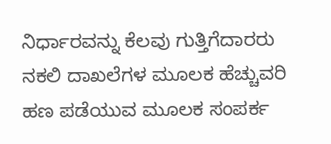ನಿರ್ಧಾರವನ್ನು ಕೆಲವು ಗುತ್ತಿಗೆದಾರರು ನಕಲಿ ದಾಖಲೆಗಳ ಮೂಲಕ ಹೆಚ್ಚುವರಿ ಹಣ ಪಡೆಯುವ ಮೂಲಕ ಸಂಪರ್ಕ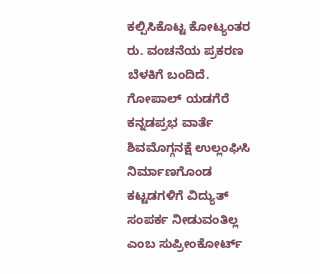ಕಲ್ಪಿಸಿಕೊಟ್ಟ ಕೋಟ್ಯಂತರ ರು. ವಂಚನೆಯ ಪ್ರಕರಣ ಬೆಳಕಿಗೆ ಬಂದಿದೆ.
ಗೋಪಾಲ್ ಯಡಗೆರೆ
ಕನ್ನಡಪ್ರಭ ವಾರ್ತೆ ಶಿವಮೊಗ್ಗನಕ್ಷೆ ಉಲ್ಲಂಘಿಸಿ ನಿರ್ಮಾಣಗೊಂಡ ಕಟ್ಟಡಗಳಿಗೆ ವಿದ್ಯುತ್ ಸಂಪರ್ಕ ನೀಡುವಂತಿಲ್ಲ ಎಂಬ ಸುಪ್ರೀಂಕೋರ್ಟ್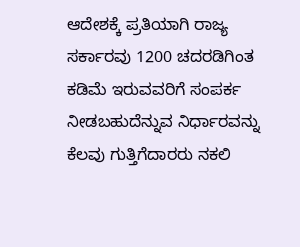ಆದೇಶಕ್ಕೆ ಪ್ರತಿಯಾಗಿ ರಾಜ್ಯ ಸರ್ಕಾರವು 1200 ಚದರಡಿಗಿಂತ ಕಡಿಮೆ ಇರುವವರಿಗೆ ಸಂಪರ್ಕ ನೀಡಬಹುದೆನ್ನುವ ನಿರ್ಧಾರವನ್ನು ಕೆಲವು ಗುತ್ತಿಗೆದಾರರು ನಕಲಿ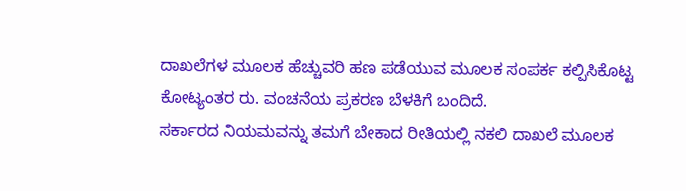ದಾಖಲೆಗಳ ಮೂಲಕ ಹೆಚ್ಚುವರಿ ಹಣ ಪಡೆಯುವ ಮೂಲಕ ಸಂಪರ್ಕ ಕಲ್ಪಿಸಿಕೊಟ್ಟ ಕೋಟ್ಯಂತರ ರು. ವಂಚನೆಯ ಪ್ರಕರಣ ಬೆಳಕಿಗೆ ಬಂದಿದೆ.
ಸರ್ಕಾರದ ನಿಯಮವನ್ನು ತಮಗೆ ಬೇಕಾದ ರೀತಿಯಲ್ಲಿ ನಕಲಿ ದಾಖಲೆ ಮೂಲಕ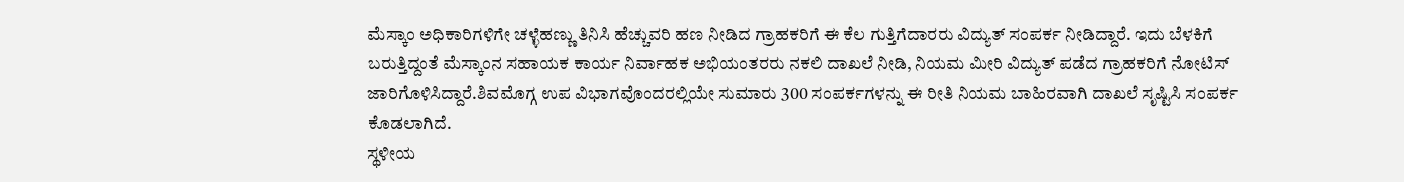ಮೆಸ್ಕಾಂ ಅಧಿಕಾರಿಗಳಿಗೇ ಚಳ್ಳೆಹಣ್ಣು ತಿನಿಸಿ ಹೆಚ್ಚುವರಿ ಹಣ ನೀಡಿದ ಗ್ರಾಹಕರಿಗೆ ಈ ಕೆಲ ಗುತ್ತಿಗೆದಾರರು ವಿದ್ಯುತ್ ಸಂಪರ್ಕ ನೀಡಿದ್ದಾರೆ. ಇದು ಬೆಳಕಿಗೆ ಬರುತ್ತಿದ್ದಂತೆ ಮೆಸ್ಕಾಂನ ಸಹಾಯಕ ಕಾರ್ಯ ನಿರ್ವಾಹಕ ಅಭಿಯಂತರರು ನಕಲಿ ದಾಖಲೆ ನೀಡಿ, ನಿಯಮ ಮೀರಿ ವಿದ್ಯುತ್ ಪಡೆದ ಗ್ರಾಹಕರಿಗೆ ನೋಟಿಸ್ ಜಾರಿಗೊಳಿಸಿದ್ದಾರೆ.ಶಿವಮೊಗ್ಗ ಉಪ ವಿಭಾಗವೊಂದರಲ್ಲಿಯೇ ಸುಮಾರು 300 ಸಂಪರ್ಕಗಳನ್ನು ಈ ರೀತಿ ನಿಯಮ ಬಾಹಿರವಾಗಿ ದಾಖಲೆ ಸೃಷ್ಟಿಸಿ ಸಂಪರ್ಕ ಕೊಡಲಾಗಿದೆ.
ಸ್ಥಳೀಯ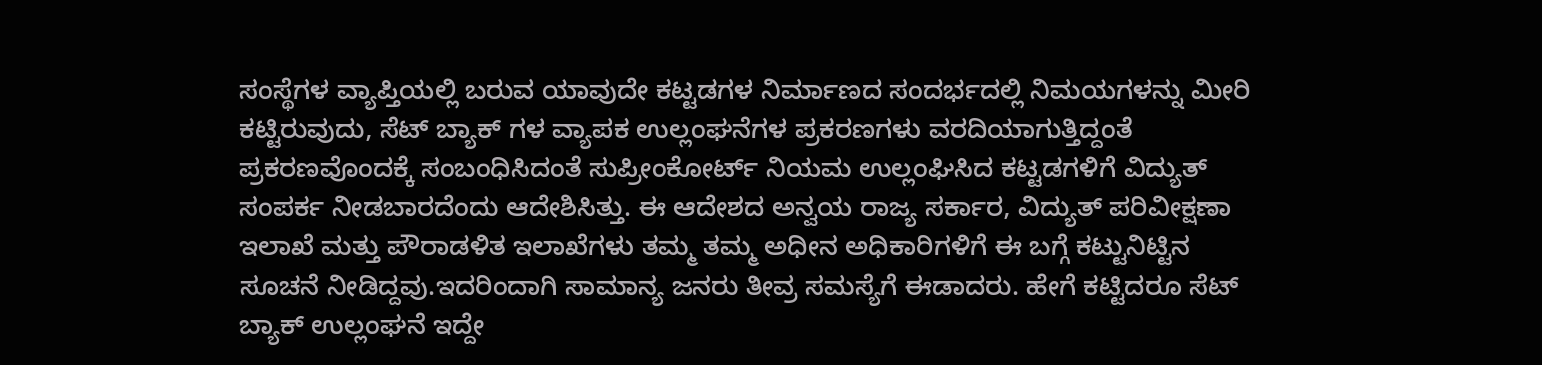ಸಂಸ್ಥೆಗಳ ವ್ಯಾಪ್ತಿಯಲ್ಲಿ ಬರುವ ಯಾವುದೇ ಕಟ್ಟಡಗಳ ನಿರ್ಮಾಣದ ಸಂದರ್ಭದಲ್ಲಿ ನಿಮಯಗಳನ್ನು ಮೀರಿ ಕಟ್ಟಿರುವುದು, ಸೆಟ್ ಬ್ಯಾಕ್ ಗಳ ವ್ಯಾಪಕ ಉಲ್ಲಂಘನೆಗಳ ಪ್ರಕರಣಗಳು ವರದಿಯಾಗುತ್ತಿದ್ದಂತೆ ಪ್ರಕರಣವೊಂದಕ್ಕೆ ಸಂಬಂಧಿಸಿದಂತೆ ಸುಪ್ರೀಂಕೋರ್ಟ್ ನಿಯಮ ಉಲ್ಲಂಘಿಸಿದ ಕಟ್ಟಡಗಳಿಗೆ ವಿದ್ಯುತ್ ಸಂಪರ್ಕ ನೀಡಬಾರದೆಂದು ಆದೇಶಿಸಿತ್ತು. ಈ ಆದೇಶದ ಅನ್ವಯ ರಾಜ್ಯ ಸರ್ಕಾರ, ವಿದ್ಯುತ್ ಪರಿವೀಕ್ಷಣಾ ಇಲಾಖೆ ಮತ್ತು ಪೌರಾಡಳಿತ ಇಲಾಖೆಗಳು ತಮ್ಮ ತಮ್ಮ ಅಧೀನ ಅಧಿಕಾರಿಗಳಿಗೆ ಈ ಬಗ್ಗೆ ಕಟ್ಟುನಿಟ್ಟಿನ ಸೂಚನೆ ನೀಡಿದ್ದವು.ಇದರಿಂದಾಗಿ ಸಾಮಾನ್ಯ ಜನರು ತೀವ್ರ ಸಮಸ್ಯೆಗೆ ಈಡಾದರು. ಹೇಗೆ ಕಟ್ಟಿದರೂ ಸೆಟ್ ಬ್ಯಾಕ್ ಉಲ್ಲಂಘನೆ ಇದ್ದೇ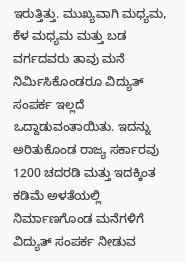ಇರುತ್ತಿತ್ತು. ಮುಖ್ಯವಾಗಿ ಮಧ್ಯಮ, ಕೆಳ ಮಧ್ಯಮ ಮತ್ತು ಬಡ ವರ್ಗದವರು ತಾವು ಮನೆ ನಿರ್ಮಿಸಿಕೊಂಡರೂ ವಿದ್ಯುತ್ ಸಂಪರ್ಕ ಇಲ್ಲದೆ ಒದ್ದಾಡುವಂತಾಯಿತು. ಇದನ್ನು ಅರಿತುಕೊಂಡ ರಾಜ್ಯ ಸರ್ಕಾರವು 1200 ಚದರಡಿ ಮತ್ತು ಇದಕ್ಕಿಂತ ಕಡಿಮೆ ಅಳತೆಯಲ್ಲಿ ನಿರ್ಮಾಣಗೊಂಡ ಮನೆಗಳಿಗೆ ವಿದ್ಯುತ್ ಸಂಪರ್ಕ ನೀಡುವ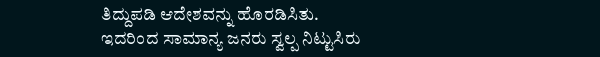ತಿದ್ದುಪಡಿ ಆದೇಶವನ್ನು ಹೊರಡಿಸಿತು.
ಇದರಿಂದ ಸಾಮಾನ್ಯ ಜನರು ಸ್ವಲ್ಪ ನಿಟ್ಟುಸಿರು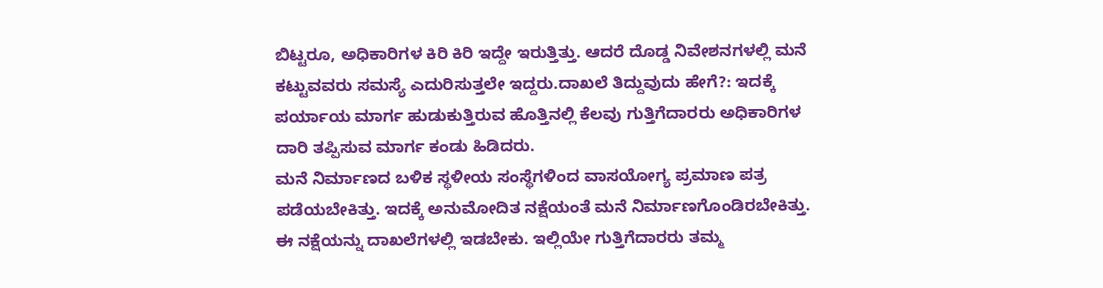ಬಿಟ್ಟರೂ, ಅಧಿಕಾರಿಗಳ ಕಿರಿ ಕಿರಿ ಇದ್ದೇ ಇರುತ್ತಿತ್ತು. ಆದರೆ ದೊಡ್ಡ ನಿವೇಶನಗಳಲ್ಲಿ ಮನೆ ಕಟ್ಟುವವರು ಸಮಸ್ಯೆ ಎದುರಿಸುತ್ತಲೇ ಇದ್ದರು.ದಾಖಲೆ ತಿದ್ದುವುದು ಹೇಗೆ?: ಇದಕ್ಕೆ ಪರ್ಯಾಯ ಮಾರ್ಗ ಹುಡುಕುತ್ತಿರುವ ಹೊತ್ತಿನಲ್ಲಿ ಕೆಲವು ಗುತ್ತಿಗೆದಾರರು ಅಧಿಕಾರಿಗಳ ದಾರಿ ತಪ್ಪಿಸುವ ಮಾರ್ಗ ಕಂಡು ಹಿಡಿದರು.
ಮನೆ ನಿರ್ಮಾಣದ ಬಳಿಕ ಸ್ಥಳೀಯ ಸಂಸ್ಥೆಗಳಿಂದ ವಾಸಯೋಗ್ಯ ಪ್ರಮಾಣ ಪತ್ರ ಪಡೆಯಬೇಕಿತ್ತು. ಇದಕ್ಕೆ ಅನುಮೋದಿತ ನಕ್ಷೆಯಂತೆ ಮನೆ ನಿರ್ಮಾಣಗೊಂಡಿರಬೇಕಿತ್ತು. ಈ ನಕ್ಷೆಯನ್ನು ದಾಖಲೆಗಳಲ್ಲಿ ಇಡಬೇಕು. ಇಲ್ಲಿಯೇ ಗುತ್ತಿಗೆದಾರರು ತಮ್ಮ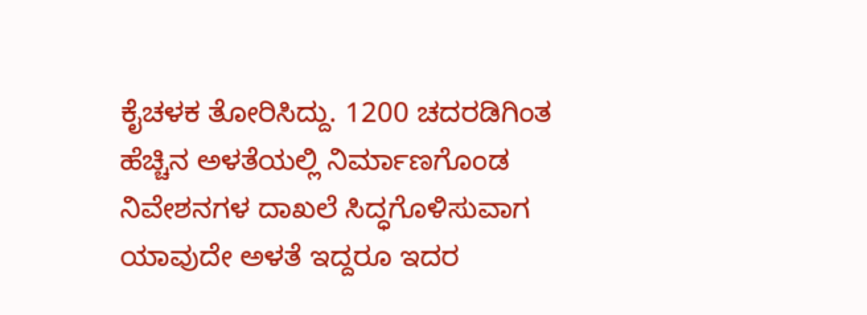ಕೈಚಳಕ ತೋರಿಸಿದ್ದು. 1200 ಚದರಡಿಗಿಂತ ಹೆಚ್ಚಿನ ಅಳತೆಯಲ್ಲಿ ನಿರ್ಮಾಣಗೊಂಡ ನಿವೇಶನಗಳ ದಾಖಲೆ ಸಿದ್ಧಗೊಳಿಸುವಾಗ ಯಾವುದೇ ಅಳತೆ ಇದ್ದರೂ ಇದರ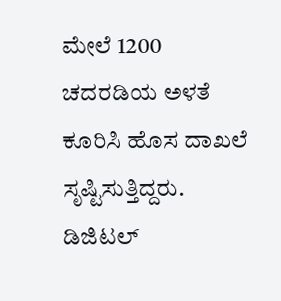ಮೇಲೆ 1200 ಚದರಡಿಯ ಅಳತೆ ಕೂರಿಸಿ ಹೊಸ ದಾಖಲೆ ಸೃಷ್ಟಿಸುತ್ತಿದ್ದರು. ಡಿಜಿಟಲ್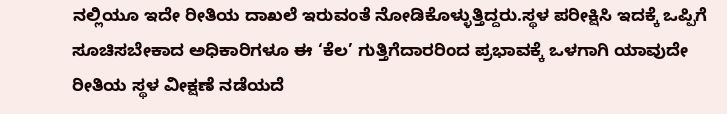ನಲ್ಲಿಯೂ ಇದೇ ರೀತಿಯ ದಾಖಲೆ ಇರುವಂತೆ ನೋಡಿಕೊಳ್ಳುತ್ತಿದ್ದರು.ಸ್ಥಳ ಪರೀಕ್ಷಿಸಿ ಇದಕ್ಕೆ ಒಪ್ಪಿಗೆ ಸೂಚಿಸಬೇಕಾದ ಅಧಿಕಾರಿಗಳೂ ಈ ‘ಕೆಲ’ ಗುತ್ತಿಗೆದಾರರಿಂದ ಪ್ರಭಾವಕ್ಕೆ ಒಳಗಾಗಿ ಯಾವುದೇ ರೀತಿಯ ಸ್ಥಳ ವೀಕ್ಷಣೆ ನಡೆಯದೆ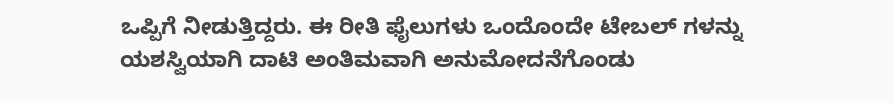ಒಪ್ಪಿಗೆ ನೀಡುತ್ತಿದ್ದರು. ಈ ರೀತಿ ಫೈಲುಗಳು ಒಂದೊಂದೇ ಟೇಬಲ್ ಗಳನ್ನು ಯಶಸ್ವಿಯಾಗಿ ದಾಟಿ ಅಂತಿಮವಾಗಿ ಅನುಮೋದನೆಗೊಂಡು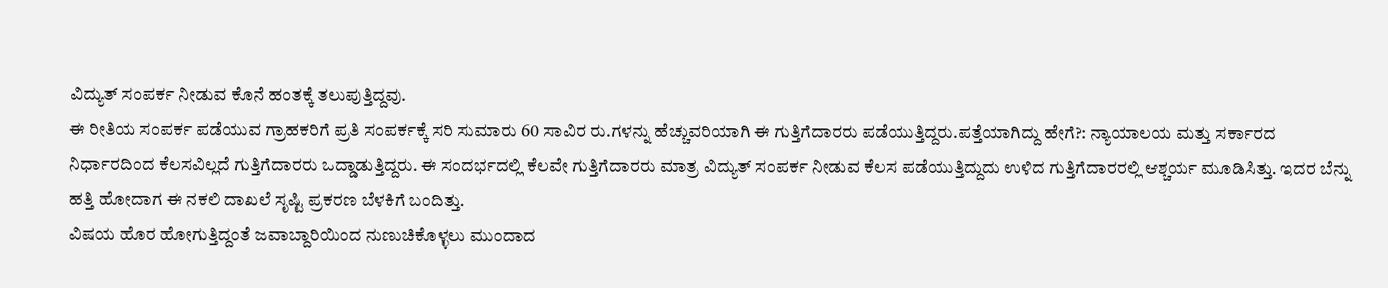ವಿದ್ಯುತ್ ಸಂಪರ್ಕ ನೀಡುವ ಕೊನೆ ಹಂತಕ್ಕೆ ತಲುಪುತ್ತಿದ್ದವು.
ಈ ರೀತಿಯ ಸಂಪರ್ಕ ಪಡೆಯುವ ಗ್ರಾಹಕರಿಗೆ ಪ್ರತಿ ಸಂಪರ್ಕಕ್ಕೆ ಸರಿ ಸುಮಾರು 60 ಸಾವಿರ ರು.ಗಳನ್ನು ಹೆಚ್ಚುವರಿಯಾಗಿ ಈ ಗುತ್ತಿಗೆದಾರರು ಪಡೆಯುತ್ತಿದ್ದರು.ಪತ್ತೆಯಾಗಿದ್ದು ಹೇಗೆ?: ನ್ಯಾಯಾಲಯ ಮತ್ತು ಸರ್ಕಾರದ ನಿರ್ಧಾರದಿಂದ ಕೆಲಸವಿಲ್ಲದೆ ಗುತ್ತಿಗೆದಾರರು ಒದ್ಡಾಡುತ್ತಿದ್ದರು. ಈ ಸಂದರ್ಭದಲ್ಲಿ ಕೆಲವೇ ಗುತ್ತಿಗೆದಾರರು ಮಾತ್ರ ವಿದ್ಯುತ್ ಸಂಪರ್ಕ ನೀಡುವ ಕೆಲಸ ಪಡೆಯುತ್ತಿದ್ದುದು ಉಳಿದ ಗುತ್ತಿಗೆದಾರರಲ್ಲಿ ಆಶ್ಚರ್ಯ ಮೂಡಿಸಿತ್ತು. ಇದರ ಬೆನ್ನು ಹತ್ತಿ ಹೋದಾಗ ಈ ನಕಲಿ ದಾಖಲೆ ಸೃಷ್ಟಿ ಪ್ರಕರಣ ಬೆಳಕಿಗೆ ಬಂದಿತ್ತು.
ವಿಷಯ ಹೊರ ಹೋಗುತ್ತಿದ್ದಂತೆ ಜವಾಬ್ದಾರಿಯಿಂದ ನುಣುಚಿಕೊಳ್ಳಲು ಮುಂದಾದ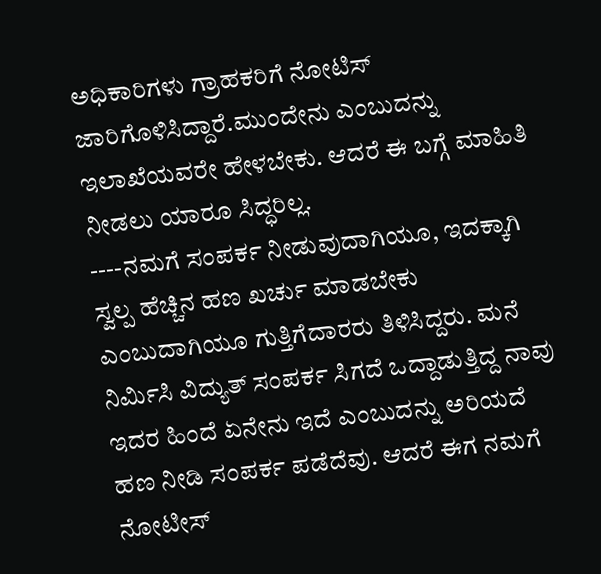ಅಧಿಕಾರಿಗಳು ಗ್ರಾಹಕರಿಗೆ ನೋಟಿಸ್ ಜಾರಿಗೊಳಿಸಿದ್ದಾರೆ.ಮುಂದೇನು ಎಂಬುದನ್ನು ಇಲಾಖೆಯವರೇ ಹೇಳಬೇಕು. ಆದರೆ ಈ ಬಗ್ಗೆ ಮಾಹಿತಿ ನೀಡಲು ಯಾರೂ ಸಿದ್ಧರಿಲ್ಲ.
----ನಮಗೆ ಸಂಪರ್ಕ ನೀಡುವುದಾಗಿಯೂ, ಇದಕ್ಕಾಗಿ ಸ್ವಲ್ಪ ಹೆಚ್ಚಿನ ಹಣ ಖರ್ಚು ಮಾಡಬೇಕು ಎಂಬುದಾಗಿಯೂ ಗುತ್ತಿಗೆದಾರರು ತಿಳಿಸಿದ್ದರು. ಮನೆ ನಿರ್ಮಿಸಿ ವಿದ್ಯುತ್ ಸಂಪರ್ಕ ಸಿಗದೆ ಒದ್ದಾಡುತ್ತಿದ್ದ ನಾವು ಇದರ ಹಿಂದೆ ಏನೇನು ಇದೆ ಎಂಬುದನ್ನು ಅರಿಯದೆ ಹಣ ನೀಡಿ ಸಂಪರ್ಕ ಪಡೆದೆವು. ಆದರೆ ಈಗ ನಮಗೆ ನೋಟೀಸ್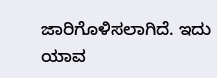ಜಾರಿಗೊಳಿಸಲಾಗಿದೆ. ಇದು ಯಾವ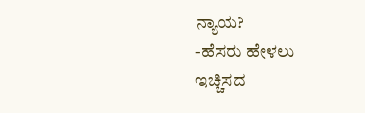ನ್ಯಾಯ?
-ಹೆಸರು ಹೇಳಲು ಇಚ್ಚಿಸದ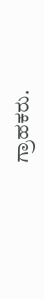ಗ್ರಾಹಕರು.